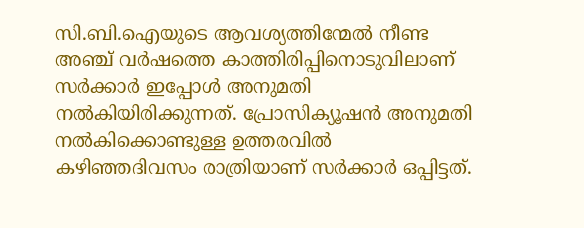സി.ബി.ഐയുടെ ആവശ്യത്തിന്മേൽ നീണ്ട അഞ്ച് വർഷത്തെ കാത്തിരിപ്പിനൊടുവിലാണ് സർക്കാർ ഇപ്പോൾ അനുമതി നൽകിയിരിക്കുന്നത്. പ്രോസിക്യൂഷൻ അനുമതി നൽകിക്കൊണ്ടുള്ള ഉത്തരവിൽ കഴിഞ്ഞദിവസം രാത്രിയാണ് സർക്കാർ ഒപ്പിട്ടത്.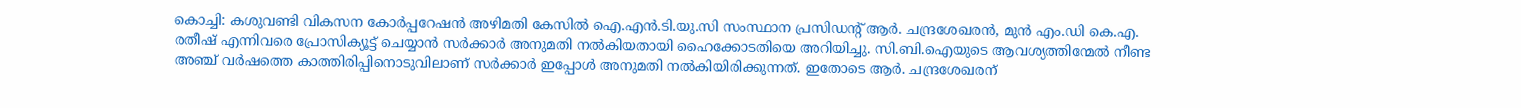കൊച്ചി: കശുവണ്ടി വികസന കോർപ്പറേഷൻ അഴിമതി കേസിൽ ഐ.എൻ.ടി.യു.സി സംസ്ഥാന പ്രസിഡന്റ് ആർ. ചന്ദ്രശേഖരൻ, മുൻ എം.ഡി കെ.എ. രതീഷ് എന്നിവരെ പ്രോസിക്യൂട്ട് ചെയ്യാൻ സർക്കാർ അനുമതി നൽകിയതായി ഹൈക്കോടതിയെ അറിയിച്ചു. സി.ബി.ഐയുടെ ആവശ്യത്തിന്മേൽ നീണ്ട അഞ്ച് വർഷത്തെ കാത്തിരിപ്പിനൊടുവിലാണ് സർക്കാർ ഇപ്പോൾ അനുമതി നൽകിയിരിക്കുന്നത്. ഇതോടെ ആർ. ചന്ദ്രശേഖരന്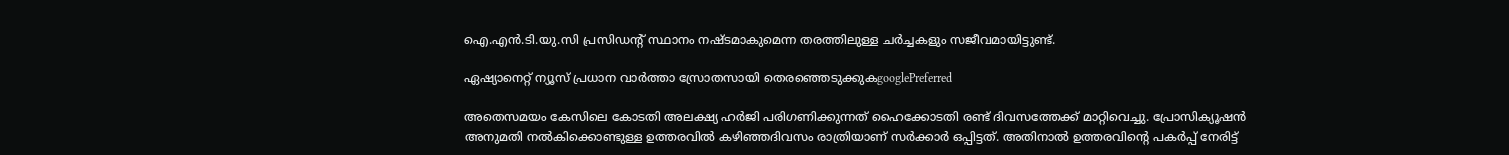ഐ.എൻ.ടി.യു.സി പ്രസിഡന്റ് സ്ഥാനം നഷ്ടമാകുമെന്ന തരത്തിലുള്ള ചർച്ചകളും സജീവമായിട്ടുണ്ട്.

ഏഷ്യാനെറ്റ് ന്യൂസ് പ്രധാന വാർത്താ സ്രോതസായി തെരഞ്ഞെടുക്കുകgooglePreferred

അതെസമയം കേസിലെ കോടതി അലക്ഷ്യ ഹർജി പരിഗണിക്കുന്നത് ഹൈക്കോടതി രണ്ട് ദിവസത്തേക്ക് മാറ്റിവെച്ചു. പ്രോസിക്യൂഷൻ അനുമതി നൽകിക്കൊണ്ടുള്ള ഉത്തരവിൽ കഴിഞ്ഞദിവസം രാത്രിയാണ് സർക്കാർ ഒപ്പിട്ടത്. അതിനാൽ ഉത്തരവിന്റെ പകർപ്പ് നേരിട്ട്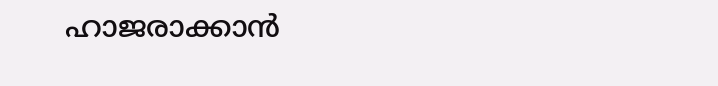ഹാജരാക്കാൻ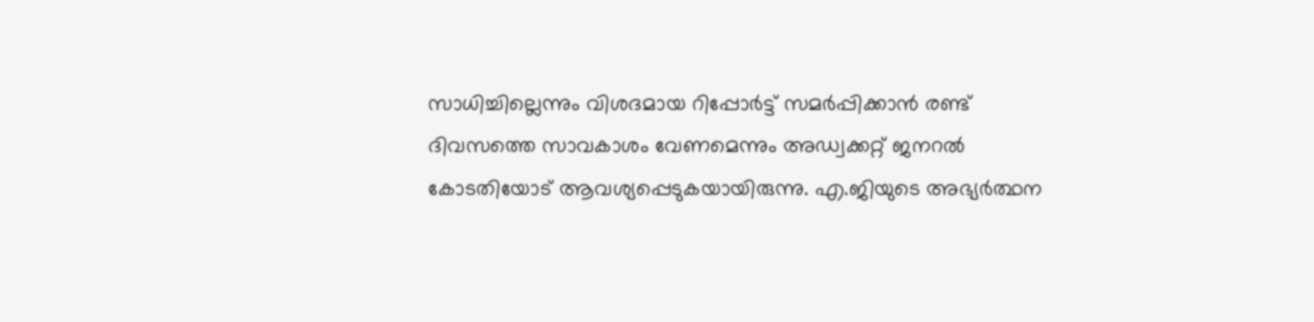സാധിച്ചില്ലെന്നും വിശദമായ റിപ്പോർട്ട് സമർപ്പിക്കാൻ രണ്ട് ദിവസത്തെ സാവകാശം വേണമെന്നും അഡ്വക്കറ്റ് ജനറൽ കോടതിയോട് ആവശ്യപ്പെടുകയായിരുന്നു. എ.ജിയുടെ അഭ്യർത്ഥന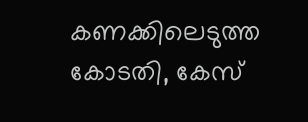കണക്കിലെടുത്ത കോടതി, കേസ്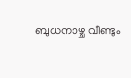ബുധനാഴ്ച വീണ്ടും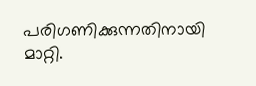പരിഗണിക്കുന്നതിനായി മാറ്റി.